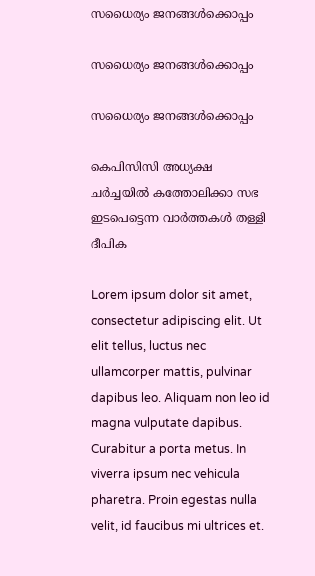സധൈര്യം ജനങ്ങൾക്കൊപ്പം

സധൈര്യം ജനങ്ങൾക്കൊപ്പം

സധൈര്യം ജനങ്ങൾക്കൊപ്പം

കെപിസിസി അധ്യക്ഷ ചർച്ചയിൽ കത്തോലിക്കാ സഭ ഇടപെട്ടെന്ന വാർത്തകൾ തള്ളി ദീപിക

Lorem ipsum dolor sit amet, consectetur adipiscing elit. Ut elit tellus, luctus nec ullamcorper mattis, pulvinar dapibus leo. Aliquam non leo id magna vulputate dapibus. Curabitur a porta metus. In viverra ipsum nec vehicula pharetra. Proin egestas nulla velit, id faucibus mi ultrices et.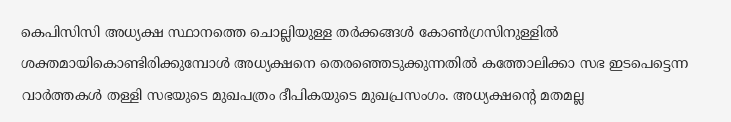കെപിസിസി അധ്യക്ഷ സ്ഥാനത്തെ ചൊല്ലിയുള്ള തർക്കങ്ങൾ കോൺഗ്രസിനുള്ളിൽ ശക്തമായികൊണ്ടിരിക്കുമ്പോൾ അധ്യക്ഷനെ തെരഞ്ഞെടുക്കുന്നതിൽ കത്തോലിക്കാ സഭ ഇടപെട്ടെന്ന വാർത്തകൾ തള്ളി സഭയുടെ മുഖപത്രം ദീപികയുടെ മുഖപ്രസംഗം. അധ്യക്ഷന്റെ മതമല്ല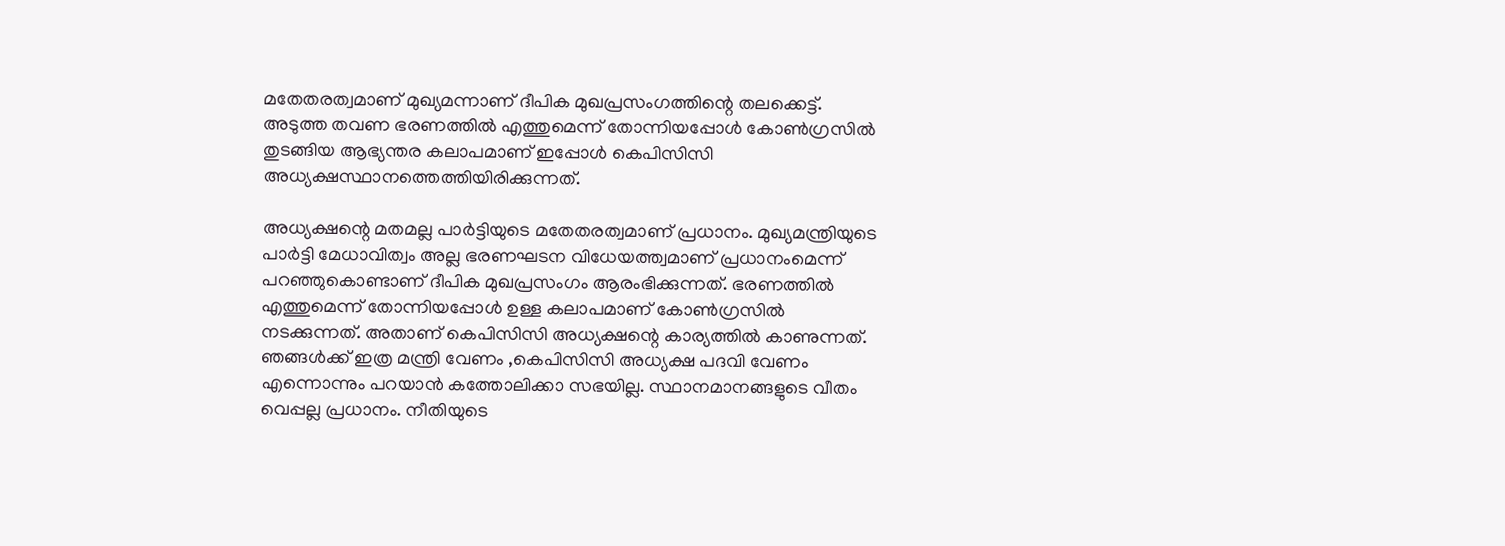മതേതരത്വമാണ് മുഖ്യമന്നാണ് ദീപിക മുഖപ്രസംഗത്തിന്റെ തലക്കെട്ട്. അടുത്ത തവണ ഭരണത്തിൽ എത്തുമെന്ന് തോന്നിയപ്പോൾ കോൺഗ്രസിൽ തുടങ്ങിയ ആഭ്യന്തര കലാപമാണ് ഇപ്പോൾ കെപിസിസി അധ്യക്ഷസ്ഥാനത്തെത്തിയിരിക്കുന്നത്.

അധ്യക്ഷന്റെ മതമല്ല പാർട്ടിയുടെ മതേതരത്വമാണ് പ്രധാനം. മുഖ്യമന്ത്രിയുടെ പാർട്ടി മേധാവിത്വം അല്ല ഭരണഘടന വിധേയത്ത്വമാണ് പ്രധാനംമെന്ന് പറഞ്ഞുകൊണ്ടാണ് ദീപിക മുഖപ്രസംഗം ആരംഭിക്കുന്നത്. ഭരണത്തില്‍ എത്തുമെന്ന് തോന്നിയപ്പോള്‍ ഉള്ള കലാപമാണ് കോണ്‍ഗ്രസില്‍ നടക്കുന്നത്. അതാണ് കെപിസിസി അധ്യക്ഷന്റെ കാര്യത്തില്‍ കാണുന്നത്. ഞങ്ങള്‍ക്ക് ഇത്ര മന്ത്രി വേണം ,കെപിസിസി അധ്യക്ഷ പദവി വേണം എന്നൊന്നും പറയാന്‍ കത്തോലിക്കാ സഭയില്ല. സ്ഥാനമാനങ്ങളുടെ വീതം വെപ്പല്ല പ്രധാനം. നീതിയുടെ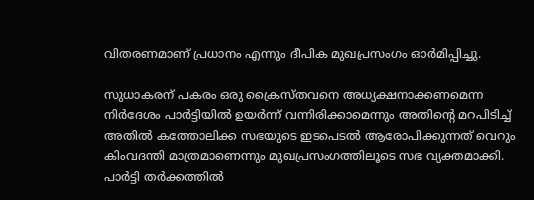വിതരണമാണ് പ്രധാനം എന്നും ദീപിക മുഖപ്രസംഗം ഓര്‍മിപ്പിച്ചു.

സുധാകരന് പകരം ഒരു ക്രൈസ്തവനെ അധ്യക്ഷനാക്കണമെന്ന നിര്‍ദേശം പാര്‍ട്ടിയില്‍ ഉയര്‍ന്ന് വന്നിരിക്കാമെന്നും അതിന്റെ മറപിടിച്ച് അതില്‍ കത്തോലിക്ക സഭയുടെ ഇടപെടല്‍ ആരോപിക്കുന്നത് വെറും കിംവദന്തി മാത്രമാണെന്നും മുഖപ്രസംഗത്തിലൂടെ സഭ വ്യക്തമാക്കി. പാര്‍ട്ടി തര്‍ക്കത്തില്‍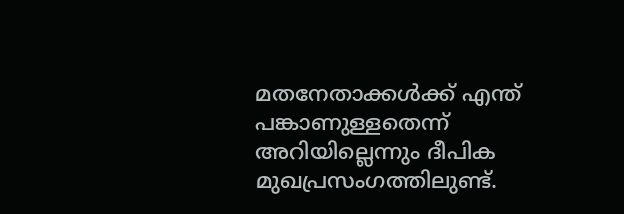മതനേതാക്കള്‍ക്ക് എന്ത് പങ്കാണുള്ളതെന്ന് അറിയില്ലെന്നും ദീപിക മുഖപ്രസംഗത്തിലുണ്ട്.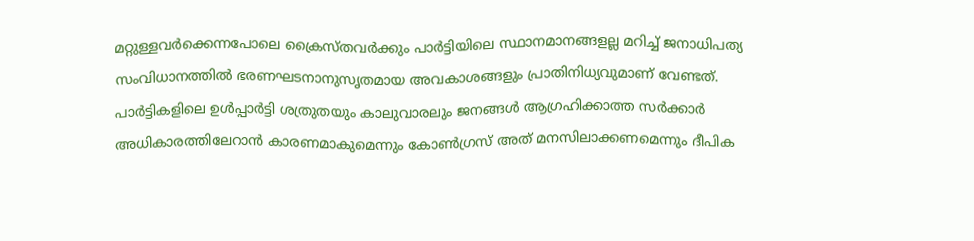മറ്റുള്ളവര്‍ക്കെന്നപോലെ ക്രൈസ്തവര്‍ക്കും പാര്‍ട്ടിയിലെ സ്ഥാനമാനങ്ങളല്ല മറിച്ച് ജനാധിപത്യ സംവിധാനത്തില്‍ ഭരണഘടനാനുസൃതമായ അവകാശങ്ങളും പ്രാതിനിധ്യവുമാണ് വേണ്ടത്. പാര്‍ട്ടികളിലെ ഉള്‍പ്പാര്‍ട്ടി ശത്രുതയും കാലുവാരലും ജനങ്ങള്‍ ആഗ്രഹിക്കാത്ത സര്‍ക്കാര്‍ അധികാരത്തിലേറാന്‍ കാരണമാകുമെന്നും കോണ്‍ഗ്രസ് അത് മനസിലാക്കണമെന്നും ദീപിക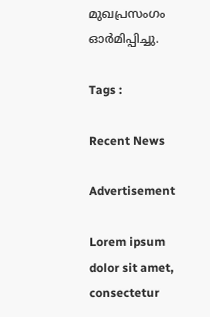മുഖപ്രസംഗം ഓര്‍മിപ്പിച്ചു.

Tags :

Recent News

Advertisement

Lorem ipsum dolor sit amet, consectetur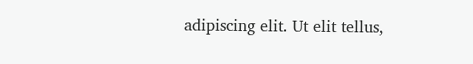adipiscing elit. Ut elit tellus,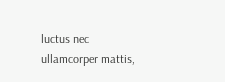luctus nec ullamcorper mattis,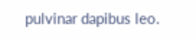pulvinar dapibus leo.